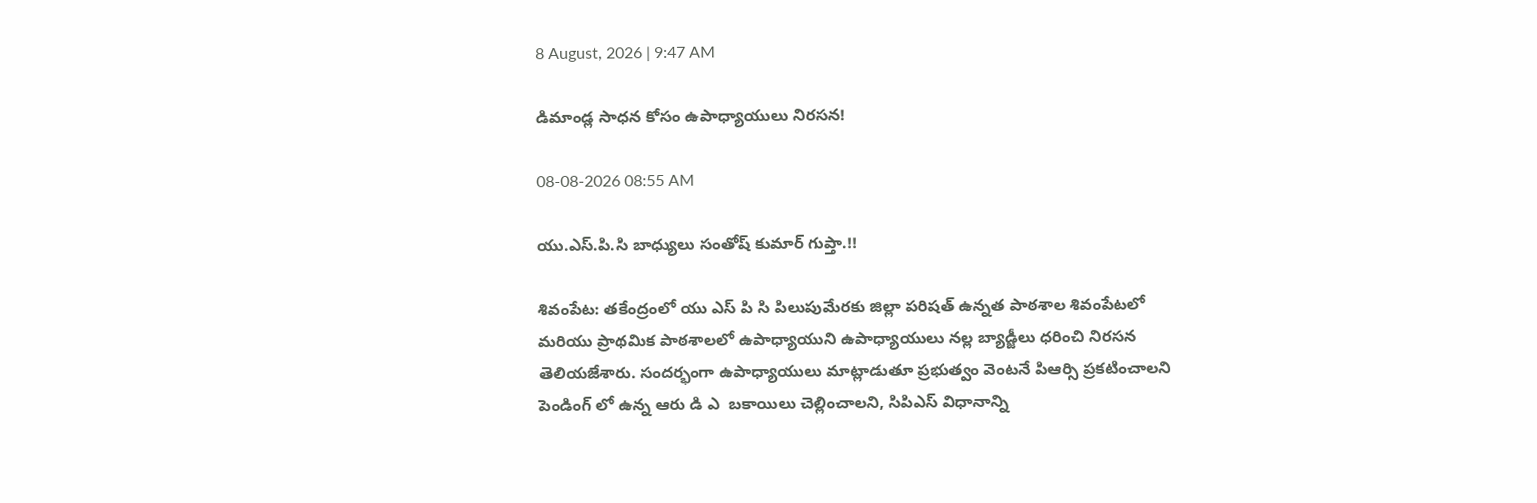8 August, 2026 | 9:47 AM

డిమాండ్ల సాధన కోసం ఉపాధ్యాయులు నిరసన!

08-08-2026 08:55 AM

యు.ఎస్.పి.సి బాధ్యులు సంతోష్ కుమార్ గుప్తా.!!

శివంపేట: తకేంద్రంలో యు ఎస్ పి సి పిలుపుమేరకు జిల్లా పరిషత్ ఉన్నత పాఠశాల శివంపేటలో మరియు ప్రాథమిక పాఠశాలలో ఉపాధ్యాయుని ఉపాధ్యాయులు నల్ల బ్యాడ్జీలు ధరించి నిరసన తెలియజేశారు. సందర్భంగా ఉపాధ్యాయులు మాట్లాడుతూ ప్రభుత్వం వెంటనే పిఆర్సి ప్రకటించాలని పెండింగ్ లో ఉన్న ఆరు డి ఎ  బకాయిలు చెల్లించాలని, సిపిఎస్ విధానాన్ని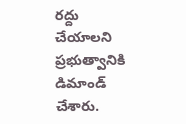రద్దు చేయాలని ప్రభుత్వానికి డిమాండ్ చేశారు.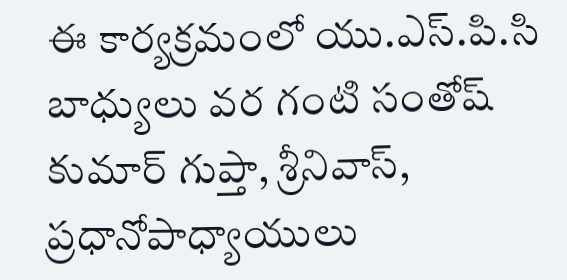ఈ కార్యక్రమంలో యు.ఎస్.పి.సి బాధ్యులు వర గంటి సంతోష్ కుమార్ గుప్తా, శ్రీనివాస్, ప్రధానోపాధ్యాయులు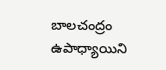బాలచంద్రం ఉపాధ్యాయిని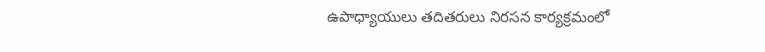ఉపాధ్యాయులు తదితరులు నిరసన కార్యక్రమంలో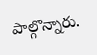పాల్గొన్నారు.